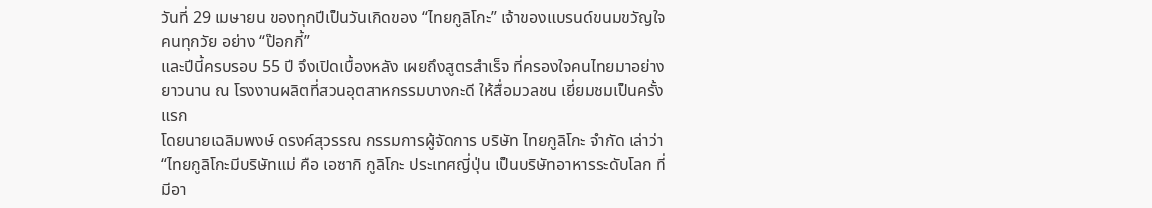วันที่ 29 เมษายน ของทุกปีเป็นวันเกิดของ “ไทยกูลิโกะ” เจ้าของแบรนด์ขนมขวัญใจคนทุกวัย อย่าง “ป๊อกกี้”
และปีนี้ครบรอบ 55 ปี จึงเปิดเบื้องหลัง เผยถึงสูตรสำเร็จ ที่ครองใจคนไทยมาอย่างยาวนาน ณ โรงงานผลิตที่สวนอุตสาหกรรมบางกะดี ให้สื่อมวลชน เยี่ยมชมเป็นครั้งแรก
โดยนายเฉลิมพงษ์ ดรงค์สุวรรณ กรรมการผู้จัดการ บริษัท ไทยกูลิโกะ จำกัด เล่าว่า “ไทยกูลิโกะมีบริษัทแม่ คือ เอซากิ กูลิโกะ ประเทศญี่ปุ่น เป็นบริษัทอาหารระดับโลก ที่มีอา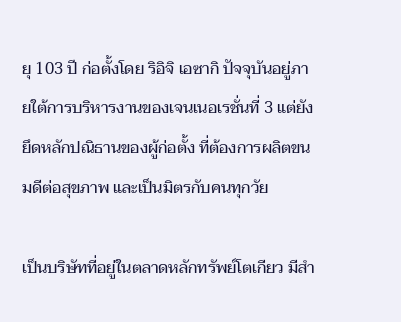ยุ 103 ปี ก่อตั้งโดย ริอิจิ เอซากิ ปัจจุบันอยู่ภายใต้การบริหารงานของเจนเนอเรชั่นที่ 3 แต่ยังยึดหลักปณิธานของผู้ก่อตั้ง ที่ต้องการผลิตขนมดีต่อสุขภาพ และเป็นมิตรกับคนทุกวัย

เป็นบริษัทที่อยู่ในตลาดหลักทรัพย์โตเกียว มีสำ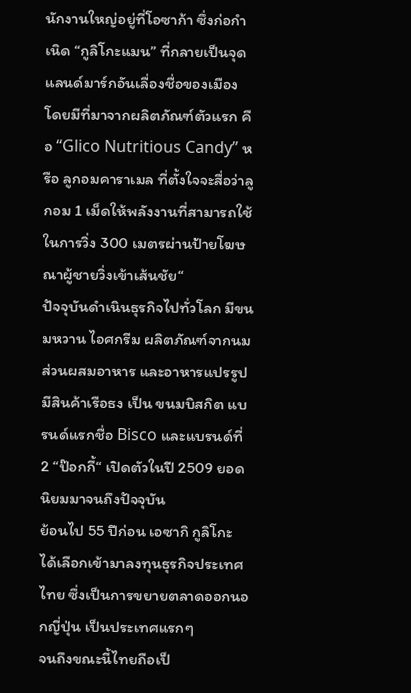นักงานใหญ่อยู่ที่โอซาก้า ซึ่งก่อกำเนิด “กูลิโกะแมน” ที่กลายเป็นจุดแลนด์มาร์กอันเลื่องชื่อของเมือง โดยมีที่มาจากผลิตภัณฑ์ตัวแรก คือ “Glico Nutritious Candy” หรือ ลูกอมคาราเมล ที่ตั้งใจจะสื่อว่าลูกอม 1 เม็ดให้พลังงานที่สามารถใช้ในการวิ่ง 300 เมตรผ่านป้ายโฆษณาผู้ชายวิ่งเข้าเส้นชัย“
ปัจจุบันดำเนินธุรกิจไปทั่วโลก มีขนมหวาน ไอศกรีม ผลิตภัณฑ์จากนม ส่วนผสมอาหาร และอาหารแปรรูป มีสินค้าเรือธง เป็น ขนมบิสกิต แบรนด์แรกชื่อ Bisco และแบรนด์ที่ 2 “ป๊อกกี้“ เปิดตัวในปี 2509 ยอดนิยมมาจนถึงปัจจุบัน
ย้อนไป 55 ปีก่อน เอซากิ กูลิโกะ ได้เลือกเข้ามาลงทุนธุรกิจประเทศไทย ซึ่งเป็นการขยายตลาดออกนอกญี่ปุ่น เป็นประเทศแรกๆ
จนถึงขณะนี้ไทยถือเป็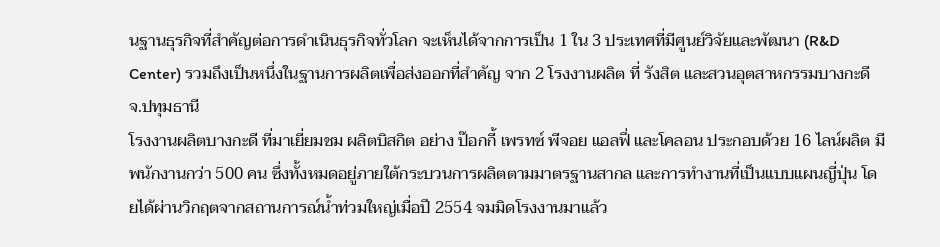นฐานธุรกิจที่สำคัญต่อการดำเนินธุรกิจทั่วโลก จะเห็นได้จากการเป็น 1 ใน 3 ประเทศที่มีศูนย์วิจัยและพัฒนา (R&D Center) รวมถึงเป็นหนึ่งในฐานการผลิตเพื่อส่งออกที่สำคัญ จาก 2 โรงงานผลิต ที่ รังสิต และสวนอุตสาหกรรมบางกะดี จ.ปทุมธานี
โรงงานผลิตบางกะดี ที่มาเยี่ยมชม ผลิตบิสกิต อย่าง ป๊อกกี้ เพรทซ์ พีจอย แอลฟี่ และโคลอน ประกอบด้วย 16 ไลน์ผลิต มีพนักงานกว่า 500 คน ซึ่งทั้งหมดอยู่ภายใต้กระบวนการผลิตตามมาตรฐานสากล และการทำงานที่เป็นแบบแผนญี่ปุ่น โดยได้ผ่านวิกฤตจากสถานการณ์น้ำท่วมใหญ่เมื่อปี 2554 จมมิดโรงงานมาแล้ว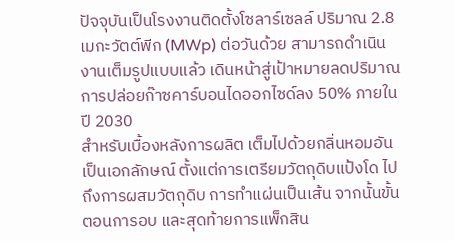ปัจจุบันเป็นโรงงานติดตั้งโซลาร์เซลล์ ปริมาณ 2.8 เมกะวัตต์พีก (MWp) ต่อวันด้วย สามารถดำเนินงานเต็มรูปแบบแล้ว เดินหน้าสู่เป้าหมายลดปริมาณการปล่อยก๊าซคาร์บอนไดออกไซด์ลง 50% ภายในปี 2030
สำหรับเบื้องหลังการผลิต เต็มไปด้วยกลิ่นหอมอันเป็นเอกลักษณ์ ตั้งแต่การเตรียมวัตถุดิบแป้งโด ไปถึงการผสมวัตถุดิบ การทำแผ่นเป็นเส้น จากนั้นขั้นตอนการอบ และสุดท้ายการแพ็กสิน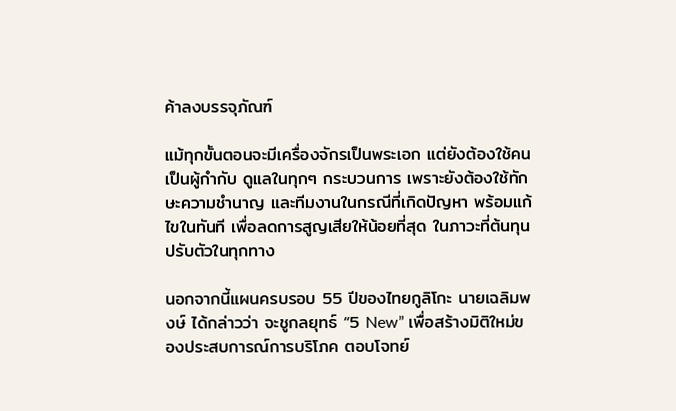ค้าลงบรรจุภัณฑ์

แม้ทุกขั้นตอนจะมีเครื่องจักรเป็นพระเอก แต่ยังต้องใช้คนเป็นผู้กำกับ ดูแลในทุกๆ กระบวนการ เพราะยังต้องใช้ทักษะความชำนาญ และทีมงานในกรณีที่เกิดปัญหา พร้อมแก้ไขในทันที เพื่อลดการสูญเสียให้น้อยที่สุด ในภาวะที่ต้นทุนปรับตัวในทุกทาง

นอกจากนี้แผนครบรอบ 55 ปีของไทยกูลิโกะ นายเฉลิมพงษ์ ได้กล่าวว่า จะชูกลยุทธ์ “5 New” เพื่อสร้างมิติใหม่ของประสบการณ์การบริโภค ตอบโจทย์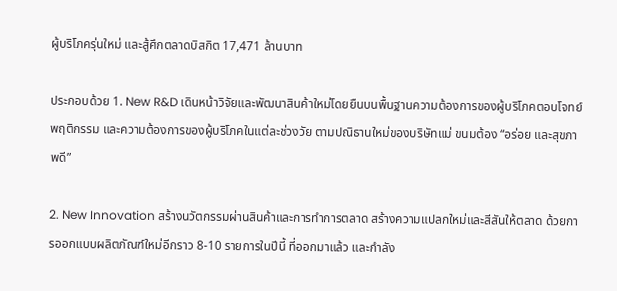ผู้บริโภครุ่นใหม่ และสู้ศึกตลาดบิสกิต 17,471 ล้านบาท

ประกอบด้วย 1. New R&D เดินหน้าวิจัยและพัฒนาสินค้าใหม่โดยยืนบนพื้นฐานความต้องการของผู้บริโภคตอบโจทย์พฤติกรรม และความต้องการของผู้บริโภคในแต่ละช่วงวัย ตามปณิธานใหม่ของบริษัทแม่ ขนมต้อง “อร่อย และสุขภาพดี”

2. New Innovation สร้างนวัตกรรมผ่านสินค้าและการทำการตลาด สร้างความแปลกใหม่และสีสันให้ตลาด ด้วยการออกแบบผลิตภัณฑ์ใหม่อีกราว 8-10 รายการในปีนี้ ที่ออกมาแล้ว และกำลัง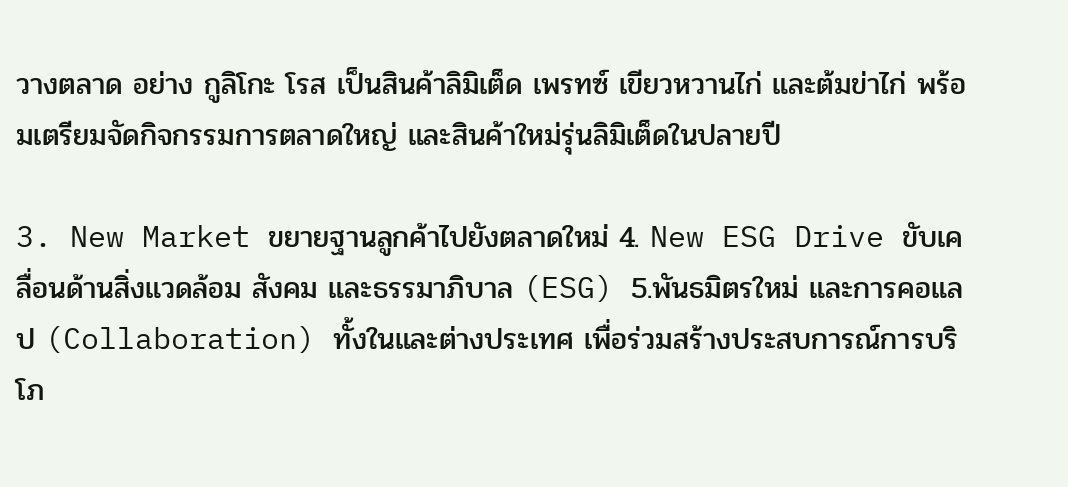วางตลาด อย่าง กูลิโกะ โรส เป็นสินค้าลิมิเต็ด เพรทซ์ เขียวหวานไก่ และต้มข่าไก่ พร้อมเตรียมจัดกิจกรรมการตลาดใหญ่ และสินค้าใหม่รุ่นลิมิเต็ดในปลายปี

3. New Market ขยายฐานลูกค้าไปยังตลาดใหม่ 4. New ESG Drive ขับเคลื่อนด้านสิ่งแวดล้อม สังคม และธรรมาภิบาล (ESG) 5.พันธมิตรใหม่ และการคอแลป (Collaboration) ทั้งในและต่างประเทศ เพื่อร่วมสร้างประสบการณ์การบริโภ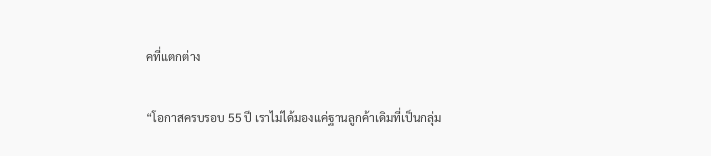คที่แตกต่าง

“โอกาสครบรอบ 55 ปี เราไม่ได้มองแค่ฐานลูกค้าเดิมที่เป็นกลุ่ม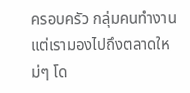ครอบครัว กลุ่มคนทำงาน แต่เรามองไปถึงตลาดใหม่ๆ โด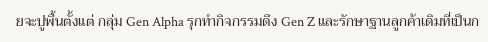ยจะปูพื้นตั้งแต่ กลุ่ม Gen Alpha รุกทำกิจกรรมดึง Gen Z และรักษาฐานลูกค้าเดิมที่เป็นก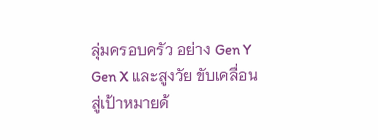ลุ่มครอบครัว อย่าง Gen Y Gen X และสูงวัย ขับเคลื่อนสู่เป้าหมายด้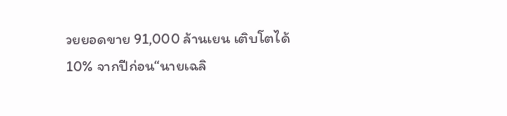วยยอดขาย 91,000 ล้านเยน เติบโตได้ 10% จากปีก่อน“นายเฉลิ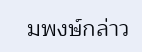มพงษ์กล่าว